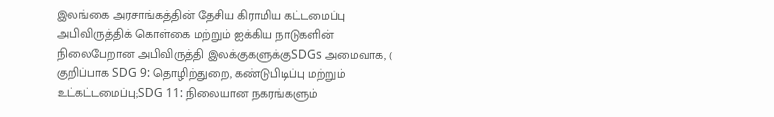இலங்கை அரசாங்கத்தின் தேசிய கிராமிய கட்டமைப்பு அபிவிருத்திக் கொள்கை மற்றும் ஐக்கிய நாடுகளின் நிலைபேறான அபிவிருத்தி இலக்குகளுக்குSDGs அமைவாக, ( குறிப்பாக SDG 9: தொழிற்துறை, கண்டுபிடிப்பு மற்றும் உட்கட்டமைப்பு;SDG 11: நிலையான நகரங்களும்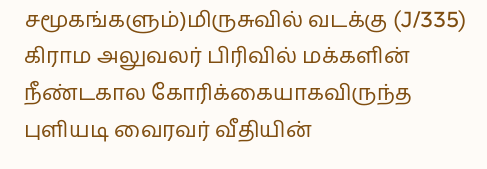சமூகங்களும்)மிருசுவில் வடக்கு (J/335) கிராம அலுவலர் பிரிவில் மக்களின் நீண்டகால கோரிக்கையாகவிருந்த புளியடி வைரவர் வீதியின்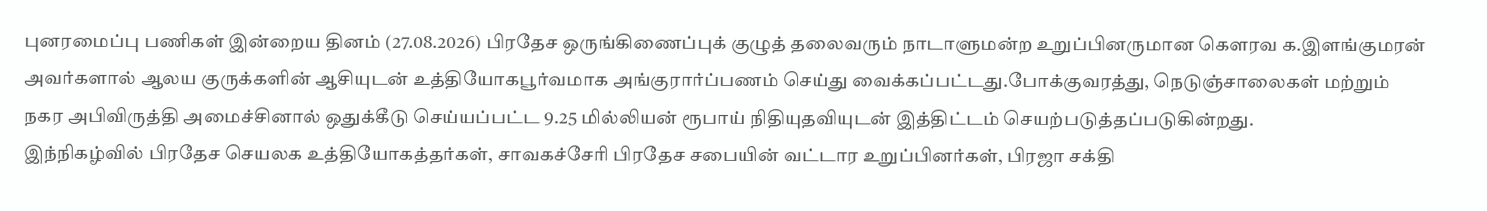புனரமைப்பு பணிகள் இன்றைய தினம் (27.08.2026) பிரதேச ஒருங்கிணைப்புக் குழுத் தலைவரும் நாடாளுமன்ற உறுப்பினருமான கௌரவ க.இளங்குமரன் அவர்களால் ஆலய குருக்களின் ஆசியுடன் உத்தியோகபூர்வமாக அங்குரார்ப்பணம் செய்து வைக்கப்பட்டது.போக்குவரத்து, நெடுஞ்சாலைகள் மற்றும் நகர அபிவிருத்தி அமைச்சினால் ஒதுக்கீடு செய்யப்பட்ட 9.25 மில்லியன் ரூபாய் நிதியுதவியுடன் இத்திட்டம் செயற்படுத்தப்படுகின்றது.
இந்நிகழ்வில் பிரதேச செயலக உத்தியோகத்தர்கள், சாவகச்சேரி பிரதேச சபையின் வட்டார உறுப்பினர்கள், பிரஜா சக்தி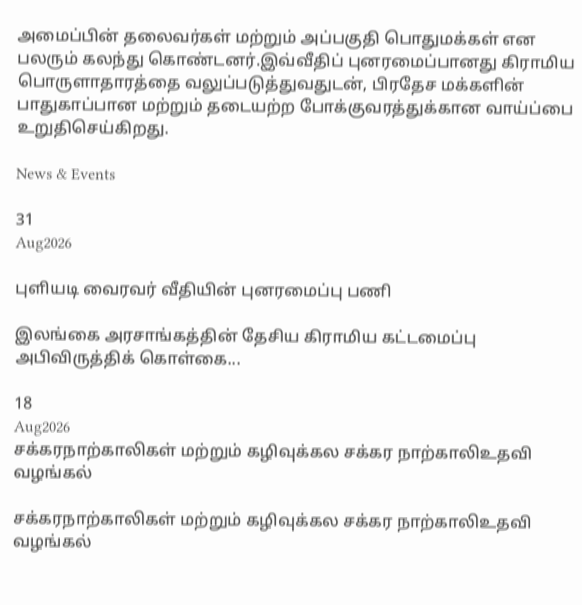அமைப்பின் தலைவர்கள் மற்றும் அப்பகுதி பொதுமக்கள் என பலரும் கலந்து கொண்டனர்.இவ்வீதிப் புனரமைப்பானது கிராமிய பொருளாதாரத்தை வலுப்படுத்துவதுடன், பிரதேச மக்களின் பாதுகாப்பான மற்றும் தடையற்ற போக்குவரத்துக்கான வாய்ப்பை உறுதிசெய்கிறது.

News & Events

31
Aug2026

புளியடி வைரவர் வீதியின் புனரமைப்பு பணி

இலங்கை அரசாங்கத்தின் தேசிய கிராமிய கட்டமைப்பு அபிவிருத்திக் கொள்கை...

18
Aug2026
சக்கரநாற்காலிகள் மற்றும் கழிவுக்கல சக்கர நாற்காலிஉதவி வழங்கல்

சக்கரநாற்காலிகள் மற்றும் கழிவுக்கல சக்கர நாற்காலிஉதவி வழங்கல்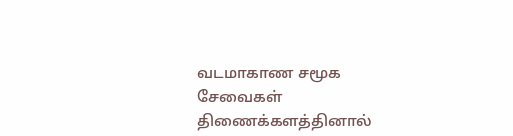வடமாகாண சமூக சேவைகள் திணைக்களத்தினால்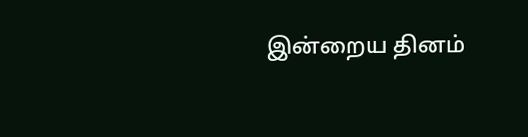இன்றைய தினம்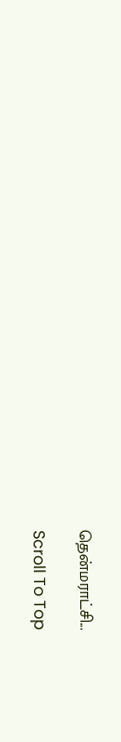தென்மராட்சி...

Scroll To Top